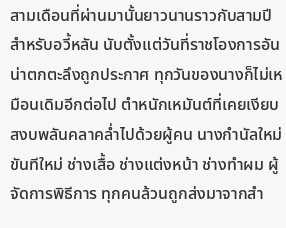สามเดือนที่ผ่านมานั้นยาวนานราวกับสามปีสำหรับอวี้หลัน นับตั้งแต่วันที่ราชโองการอันน่าตกตะลึงถูกประกาศ ทุกวันของนางก็ไม่เหมือนเดิมอีกต่อไป ตำหนักเหมันต์ที่เคยเงียบสงบพลันคลาคล่ำไปด้วยผู้คน นางกำนัลใหม่ ขันทีใหม่ ช่างเสื้อ ช่างแต่งหน้า ช่างทำผม ผู้จัดการพิธีการ ทุกคนล้วนถูกส่งมาจากสำ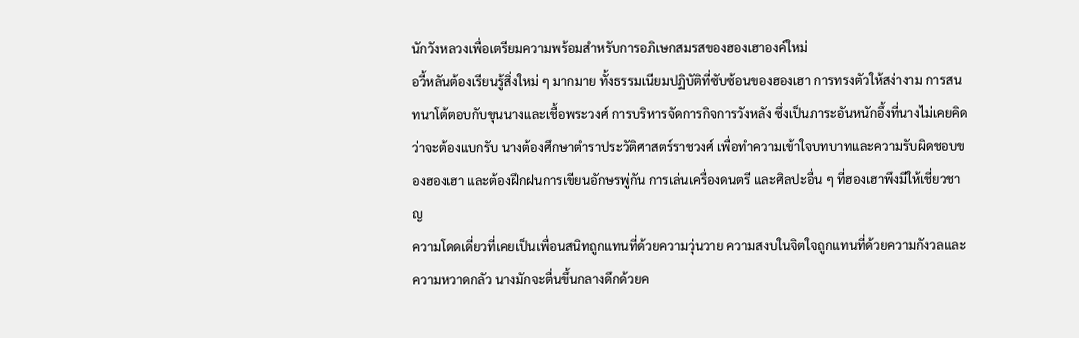นักวังหลวงเพื่อเตรียมความพร้อมสำหรับการอภิเษกสมรสของฮองเฮาองค์ใหม่
อวี้หลันต้องเรียนรู้สิ่งใหม่ ๆ มากมาย ทั้งธรรมเนียมปฏิบัติที่ซับซ้อนของฮองเฮา การทรงตัวให้สง่างาม การสนทนาโต้ตอบกับขุนนางและเชื้อพระวงศ์ การบริหารจัดการกิจการวังหลัง ซึ่งเป็นภาระอันหนักอึ้งที่นางไม่เคยคิดว่าจะต้องแบกรับ นางต้องศึกษาตำราประวัติศาสตร์ราชวงศ์ เพื่อทำความเข้าใจบทบาทและความรับผิดชอบของฮองเฮา และต้องฝึกฝนการเขียนอักษรพู่กัน การเล่นเครื่องดนตรี และศิลปะอื่น ๆ ที่ฮองเฮาพึงมีให้เชี่ยวชาญ
ความโดดเดี่ยวที่เคยเป็นเพื่อนสนิทถูกแทนที่ด้วยความวุ่นวาย ความสงบในจิตใจถูกแทนที่ด้วยความกังวลและความหวาดกลัว นางมักจะตื่นขึ้นกลางดึกด้วยค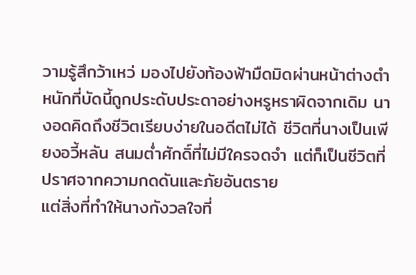วามรู้สึกว้าเหว่ มองไปยังท้องฟ้ามืดมิดผ่านหน้าต่างตำหนักที่บัดนี้ถูกประดับประดาอย่างหรูหราผิดจากเดิม นางอดคิดถึงชีวิตเรียบง่ายในอดีตไม่ได้ ชีวิตที่นางเป็นเพียงอวี้หลัน สนมต่ำศักดิ์ที่ไม่มีใครจดจำ แต่ก็เป็นชีวิตที่ปราศจากความกดดันและภัยอันตราย
แต่สิ่งที่ทำให้นางกังวลใจที่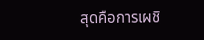สุดคือการเผชิ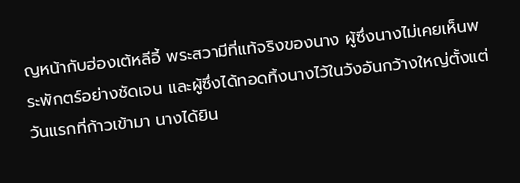ญหน้ากับฮ่องเต้หลีอี้ พระสวามีที่แท้จริงของนาง ผู้ซึ่งนางไม่เคยเห็นพระพักตร์อย่างชัดเจน และผู้ซึ่งได้ทอดทิ้งนางไว้ในวังอันกว้างใหญ่ตั้งแต่วันแรกที่ก้าวเข้ามา นางได้ยิน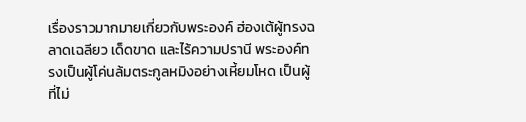เรื่องราวมากมายเกี่ยวกับพระองค์ ฮ่องเต้ผู้ทรงฉลาดเฉลียว เด็ดขาด และไร้ความปรานี พระองค์ทรงเป็นผู้โค่นล้มตระกูลหมิงอย่างเหี้ยมโหด เป็นผู้ที่ไม่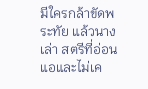มีใครกล้าขัดพระทัย แล้วนางเล่า สตรีที่อ่อนแอและไม่เค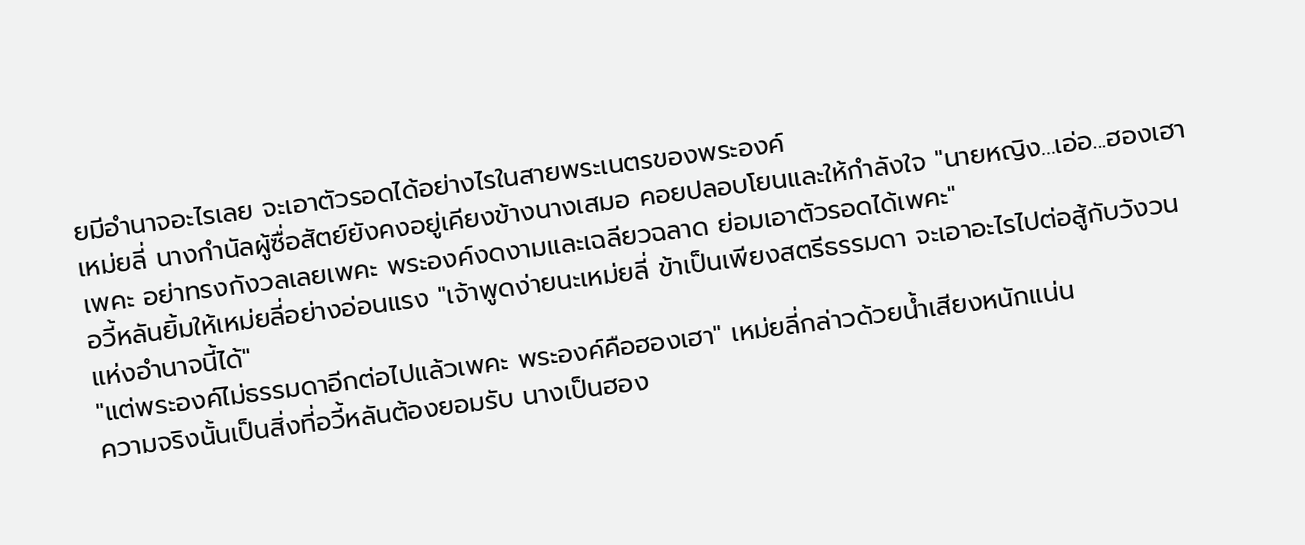ยมีอำนาจอะไรเลย จะเอาตัวรอดได้อย่างไรในสายพระเนตรของพระองค์
เหม่ยลี่ นางกำนัลผู้ซื่อสัตย์ยังคงอยู่เคียงข้างนางเสมอ คอยปลอบโยนและให้กำลังใจ "นายหญิง...เอ่อ...ฮองเฮาเพคะ อย่าทรงกังวลเลยเพคะ พระองค์งดงามและเฉลียวฉลาด ย่อมเอาตัวรอดได้เพคะ"
อวี้หลันยิ้มให้เหม่ยลี่อย่างอ่อนแรง "เจ้าพูดง่ายนะเหม่ยลี่ ข้าเป็นเพียงสตรีธรรมดา จะเอาอะไรไปต่อสู้กับวังวนแห่งอำนาจนี้ได้"
"แต่พระองค์ไม่ธรรมดาอีกต่อไปแล้วเพคะ พระองค์คือฮองเฮา" เหม่ยลี่กล่าวด้วยน้ำเสียงหนักแน่น
ความจริงนั้นเป็นสิ่งที่อวี้หลันต้องยอมรับ นางเป็นฮอง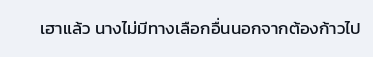เฮาแล้ว นางไม่มีทางเลือกอื่นนอกจากต้องก้าวไป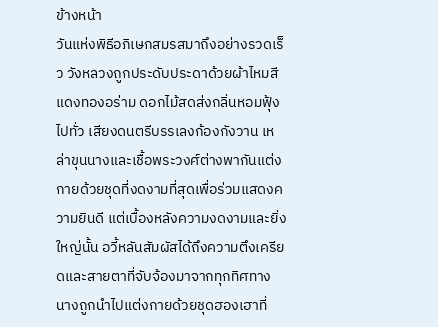ข้างหน้า
วันแห่งพิธีอภิเษกสมรสมาถึงอย่างรวดเร็ว วังหลวงถูกประดับประดาด้วยผ้าไหมสีแดงทองอร่าม ดอกไม้สดส่งกลิ่นหอมฟุ้งไปทั่ว เสียงดนตรีบรรเลงก้องกังวาน เหล่าขุนนางและเชื้อพระวงศ์ต่างพากันแต่งกายด้วยชุดที่งดงามที่สุดเพื่อร่วมแสดงความยินดี แต่เบื้องหลังความงดงามและยิ่งใหญ่นั้น อวี้หลันสัมผัสได้ถึงความตึงเครียดและสายตาที่จับจ้องมาจากทุกทิศทาง
นางถูกนำไปแต่งกายด้วยชุดฮองเฮาที่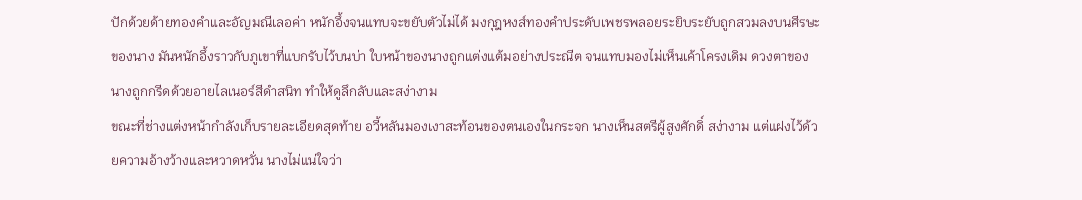ปักด้วยด้ายทองคำและอัญมณีเลอค่า หนักอึ้งจนแทบจะขยับตัวไม่ได้ มงกุฎหงส์ทองคำประดับเพชรพลอยระยิบระยับถูกสวมลงบนศีรษะของนาง มันหนักอึ้งราวกับภูเขาที่แบกรับไว้บนบ่า ใบหน้าของนางถูกแต่งแต้มอย่างประณีต จนแทบมองไม่เห็นเค้าโครงเดิม ดวงตาของนางถูกกรีดด้วยอายไลเนอร์สีดำสนิท ทำให้ดูลึกลับและสง่างาม
ขณะที่ช่างแต่งหน้ากำลังเก็บรายละเอียดสุดท้าย อวี้หลันมองเงาสะท้อนของตนเองในกระจก นางเห็นสตรีผู้สูงศักดิ์ สง่างาม แต่แฝงไว้ด้วยความอ้างว้างและหวาดหวั่น นางไม่แน่ใจว่า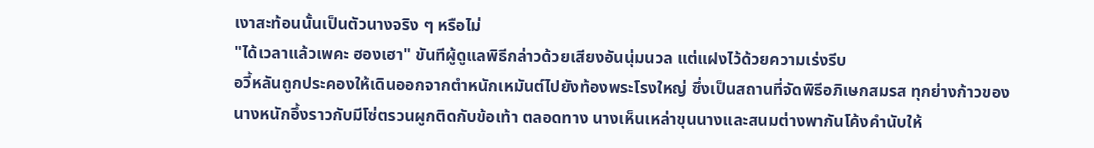เงาสะท้อนนั้นเป็นตัวนางจริง ๆ หรือไม่
"ได้เวลาแล้วเพคะ ฮองเฮา" ขันทีผู้ดูแลพิธีกล่าวด้วยเสียงอันนุ่มนวล แต่แฝงไว้ด้วยความเร่งรีบ
อวี้หลันถูกประคองให้เดินออกจากตำหนักเหมันต์ไปยังท้องพระโรงใหญ่ ซึ่งเป็นสถานที่จัดพิธีอภิเษกสมรส ทุกย่างก้าวของนางหนักอึ้งราวกับมีโซ่ตรวนผูกติดกับข้อเท้า ตลอดทาง นางเห็นเหล่าขุนนางและสนมต่างพากันโค้งคำนับให้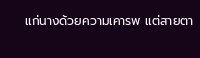แก่นางด้วยความเคารพ แต่สายตา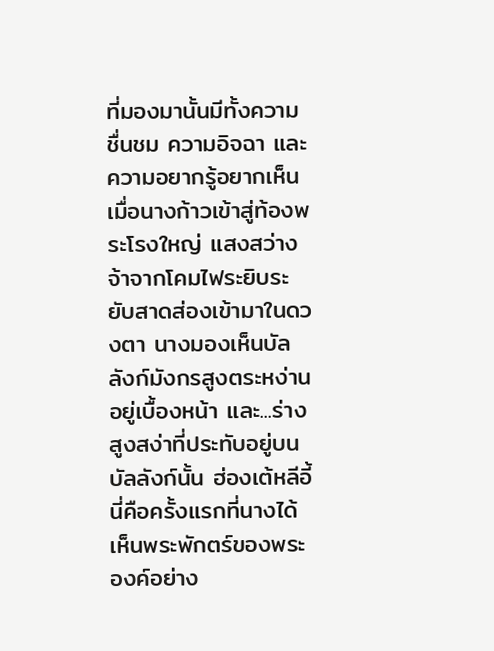ที่มองมานั้นมีทั้งความชื่นชม ความอิจฉา และความอยากรู้อยากเห็น
เมื่อนางก้าวเข้าสู่ท้องพระโรงใหญ่ แสงสว่างจ้าจากโคมไฟระยิบระยับสาดส่องเข้ามาในดวงตา นางมองเห็นบัลลังก์มังกรสูงตระหง่านอยู่เบื้องหน้า และ...ร่างสูงสง่าที่ประทับอยู่บนบัลลังก์นั้น ฮ่องเต้หลีอี้
นี่คือครั้งแรกที่นางได้เห็นพระพักตร์ของพระองค์อย่าง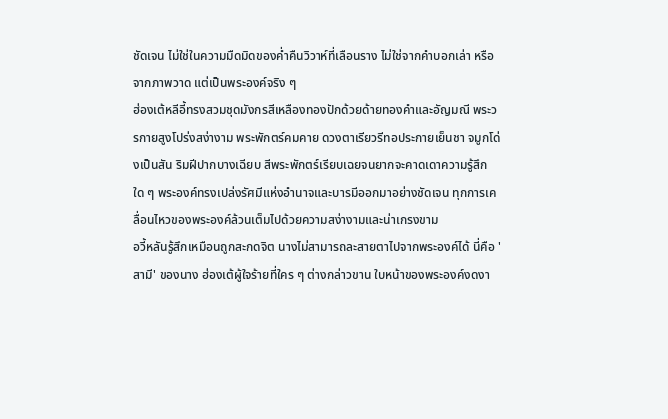ชัดเจน ไม่ใช่ในความมืดมิดของค่ำคืนวิวาห์ที่เลือนราง ไม่ใช่จากคำบอกเล่า หรือจากภาพวาด แต่เป็นพระองค์จริง ๆ
ฮ่องเต้หลีอี้ทรงสวมชุดมังกรสีเหลืองทองปักด้วยด้ายทองคำและอัญมณี พระวรกายสูงโปร่งสง่างาม พระพักตร์คมคาย ดวงตาเรียวรีทอประกายเย็นชา จมูกโด่งเป็นสัน ริมฝีปากบางเฉียบ สีพระพักตร์เรียบเฉยจนยากจะคาดเดาความรู้สึกใด ๆ พระองค์ทรงเปล่งรัศมีแห่งอำนาจและบารมีออกมาอย่างชัดเจน ทุกการเคลื่อนไหวของพระองค์ล้วนเต็มไปด้วยความสง่างามและน่าเกรงขาม
อวี้หลันรู้สึกเหมือนถูกสะกดจิต นางไม่สามารถละสายตาไปจากพระองค์ได้ นี่คือ 'สามี' ของนาง ฮ่องเต้ผู้ใจร้ายที่ใคร ๆ ต่างกล่าวขาน ใบหน้าของพระองค์งดงา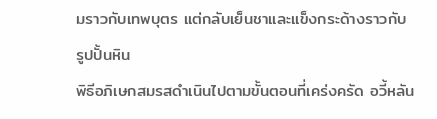มราวกับเทพบุตร แต่กลับเย็นชาและแข็งกระด้างราวกับรูปปั้นหิน
พิธีอภิเษกสมรสดำเนินไปตามขั้นตอนที่เคร่งครัด อวี้หลัน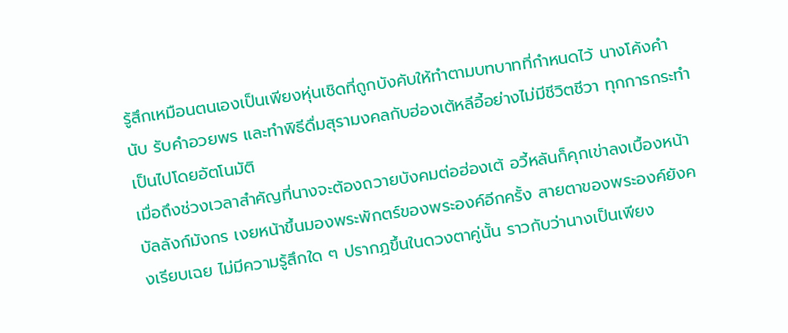รู้สึกเหมือนตนเองเป็นเพียงหุ่นเชิดที่ถูกบังคับให้ทำตามบทบาทที่กำหนดไว้ นางโค้งคำนับ รับคำอวยพร และทำพิธีดื่มสุรามงคลกับฮ่องเต้หลีอี้อย่างไม่มีชีวิตชีวา ทุกการกระทำเป็นไปโดยอัตโนมัติ
เมื่อถึงช่วงเวลาสำคัญที่นางจะต้องถวายบังคมต่อฮ่องเต้ อวี้หลันก็คุกเข่าลงเบื้องหน้าบัลลังก์มังกร เงยหน้าขึ้นมองพระพักตร์ของพระองค์อีกครั้ง สายตาของพระองค์ยังคงเรียบเฉย ไม่มีความรู้สึกใด ๆ ปรากฏขึ้นในดวงตาคู่นั้น ราวกับว่านางเป็นเพียง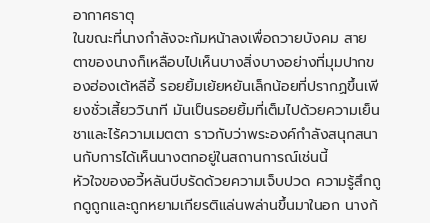อากาศธาตุ
ในขณะที่นางกำลังจะก้มหน้าลงเพื่อถวายบังคม สายตาของนางก็เหลือบไปเห็นบางสิ่งบางอย่างที่มุมปากของฮ่องเต้หลีอี้ รอยยิ้มเย้ยหยันเล็กน้อยที่ปรากฏขึ้นเพียงชั่วเสี้ยววินาที มันเป็นรอยยิ้มที่เต็มไปด้วยความเย็นชาและไร้ความเมตตา ราวกับว่าพระองค์กำลังสนุกสนานกับการได้เห็นนางตกอยู่ในสถานการณ์เช่นนี้
หัวใจของอวี้หลันบีบรัดด้วยความเจ็บปวด ความรู้สึกถูกดูถูกและถูกหยามเกียรติแล่นพล่านขึ้นมาในอก นางก้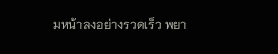มหน้าลงอย่างรวดเร็ว พยา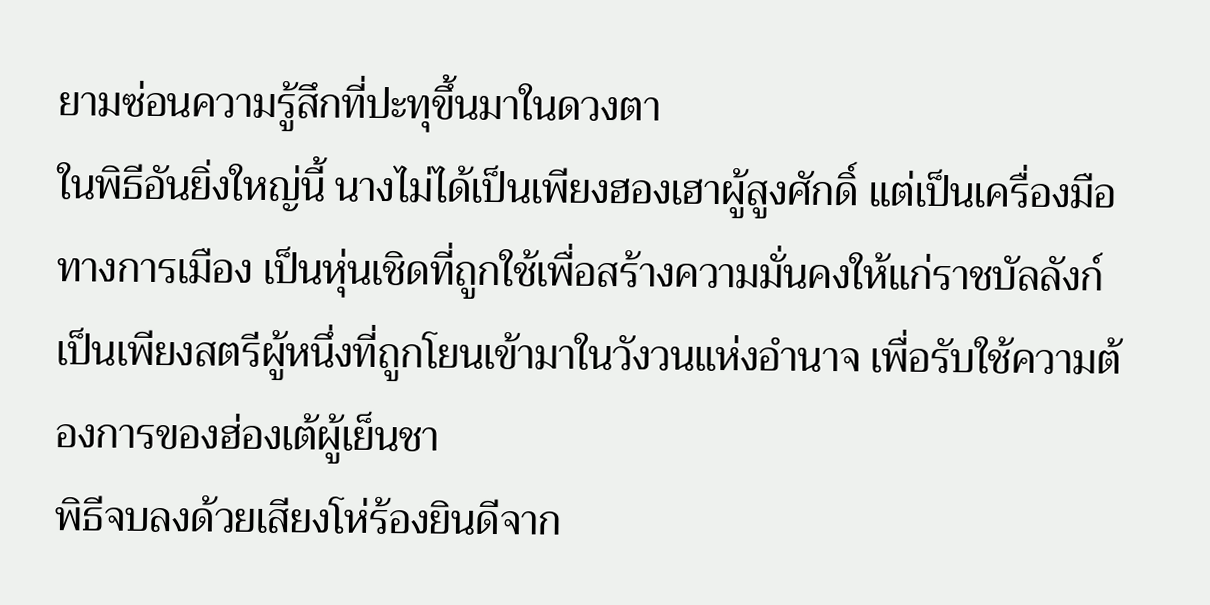ยามซ่อนความรู้สึกที่ปะทุขึ้นมาในดวงตา
ในพิธีอันยิ่งใหญ่นี้ นางไม่ได้เป็นเพียงฮองเฮาผู้สูงศักดิ์ แต่เป็นเครื่องมือทางการเมือง เป็นหุ่นเชิดที่ถูกใช้เพื่อสร้างความมั่นคงให้แก่ราชบัลลังก์ เป็นเพียงสตรีผู้หนึ่งที่ถูกโยนเข้ามาในวังวนแห่งอำนาจ เพื่อรับใช้ความต้องการของฮ่องเต้ผู้เย็นชา
พิธีจบลงด้วยเสียงโห่ร้องยินดีจาก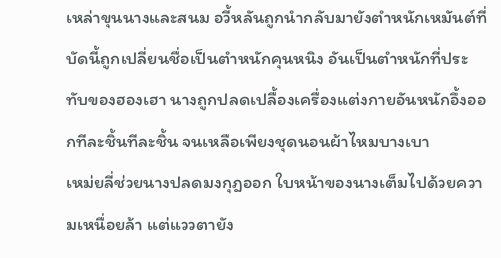เหล่าขุนนางและสนม อวี้หลันถูกนำกลับมายังตำหนักเหมันต์ที่บัดนี้ถูกเปลี่ยนชื่อเป็นตำหนักคุนหนิง อันเป็นตำหนักที่ประทับของฮองเฮา นางถูกปลดเปลื้องเครื่องแต่งกายอันหนักอึ้งออกทีละชิ้นทีละชิ้น จนเหลือเพียงชุดนอนผ้าไหมบางเบา
เหม่ยลี่ช่วยนางปลดมงกุฎออก ใบหน้าของนางเต็มไปด้วยความเหนื่อยล้า แต่แววตายัง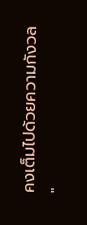คงเต็มไปด้วยความกังวล
"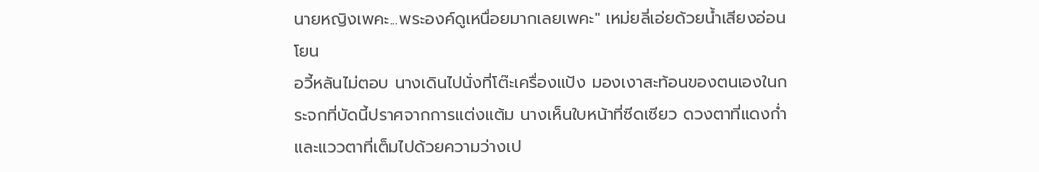นายหญิงเพคะ...พระองค์ดูเหนื่อยมากเลยเพคะ" เหม่ยลี่เอ่ยด้วยน้ำเสียงอ่อนโยน
อวี้หลันไม่ตอบ นางเดินไปนั่งที่โต๊ะเครื่องแป้ง มองเงาสะท้อนของตนเองในกระจกที่บัดนี้ปราศจากการแต่งแต้ม นางเห็นใบหน้าที่ซีดเซียว ดวงตาที่แดงก่ำ และแววตาที่เต็มไปด้วยความว่างเป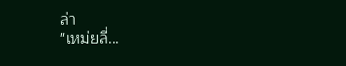ล่า
"เหม่ยลี่...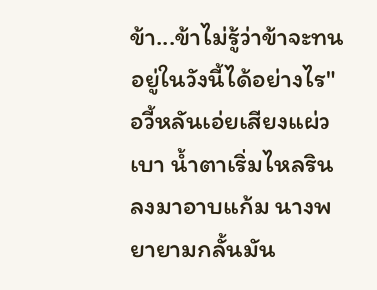ข้า...ข้าไม่รู้ว่าข้าจะทนอยู่ในวังนี้ได้อย่างไร" อวี้หลันเอ่ยเสียงแผ่วเบา น้ำตาเริ่มไหลรินลงมาอาบแก้ม นางพยายามกลั้นมัน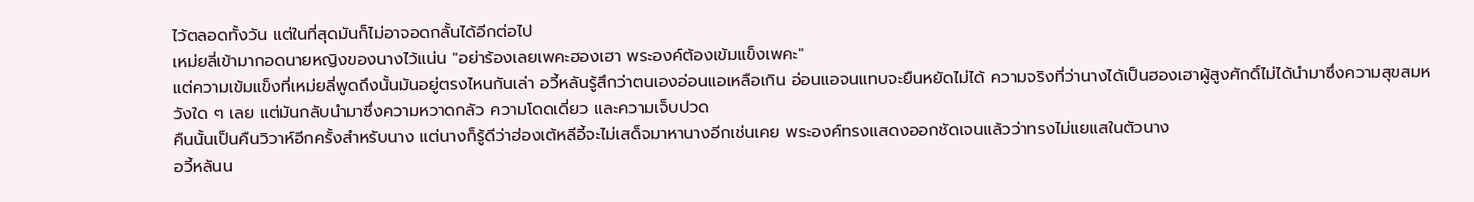ไว้ตลอดทั้งวัน แต่ในที่สุดมันก็ไม่อาจอดกลั้นได้อีกต่อไป
เหม่ยลี่เข้ามากอดนายหญิงของนางไว้แน่น "อย่าร้องเลยเพคะฮองเฮา พระองค์ต้องเข้มแข็งเพคะ"
แต่ความเข้มแข็งที่เหม่ยลี่พูดถึงนั้นมันอยู่ตรงไหนกันเล่า อวี้หลันรู้สึกว่าตนเองอ่อนแอเหลือเกิน อ่อนแอจนแทบจะยืนหยัดไม่ได้ ความจริงที่ว่านางได้เป็นฮองเฮาผู้สูงศักดิ์ไม่ได้นำมาซึ่งความสุขสมหวังใด ๆ เลย แต่มันกลับนำมาซึ่งความหวาดกลัว ความโดดเดี่ยว และความเจ็บปวด
คืนนั้นเป็นคืนวิวาห์อีกครั้งสำหรับนาง แต่นางก็รู้ดีว่าฮ่องเต้หลีอี้จะไม่เสด็จมาหานางอีกเช่นเคย พระองค์ทรงแสดงออกชัดเจนแล้วว่าทรงไม่แยแสในตัวนาง
อวี้หลันน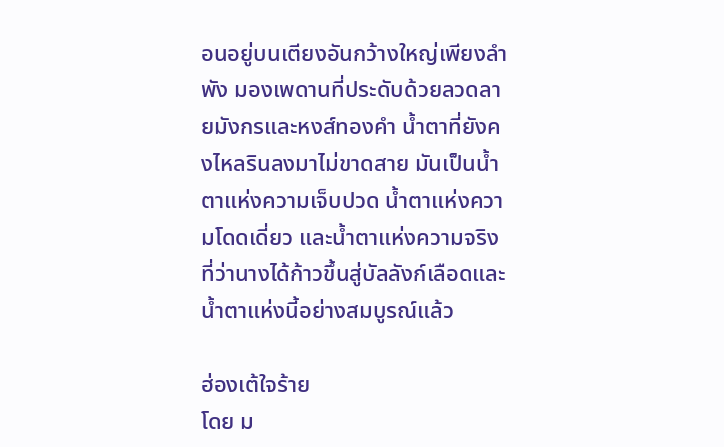อนอยู่บนเตียงอันกว้างใหญ่เพียงลำพัง มองเพดานที่ประดับด้วยลวดลายมังกรและหงส์ทองคำ น้ำตาที่ยังคงไหลรินลงมาไม่ขาดสาย มันเป็นน้ำตาแห่งความเจ็บปวด น้ำตาแห่งความโดดเดี่ยว และน้ำตาแห่งความจริงที่ว่านางได้ก้าวขึ้นสู่บัลลังก์เลือดและน้ำตาแห่งนี้อย่างสมบูรณ์แล้ว

ฮ่องเต้ใจร้าย
โดย ม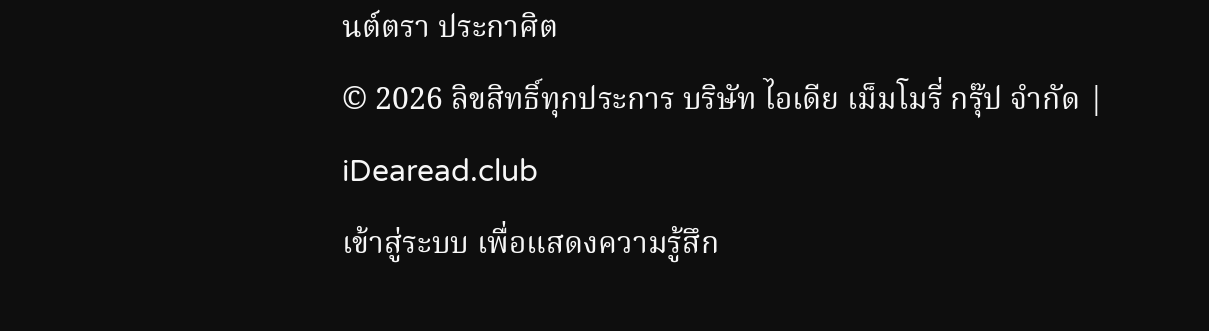นต์ตรา ประกาศิต
© 2026 ลิขสิทธิ์ทุกประการ บริษัท ไอเดีย เม็มโมรี่ กรุ๊ป จำกัด | iDearead.club
เข้าสู่ระบบ เพื่อแสดงความรู้สึก